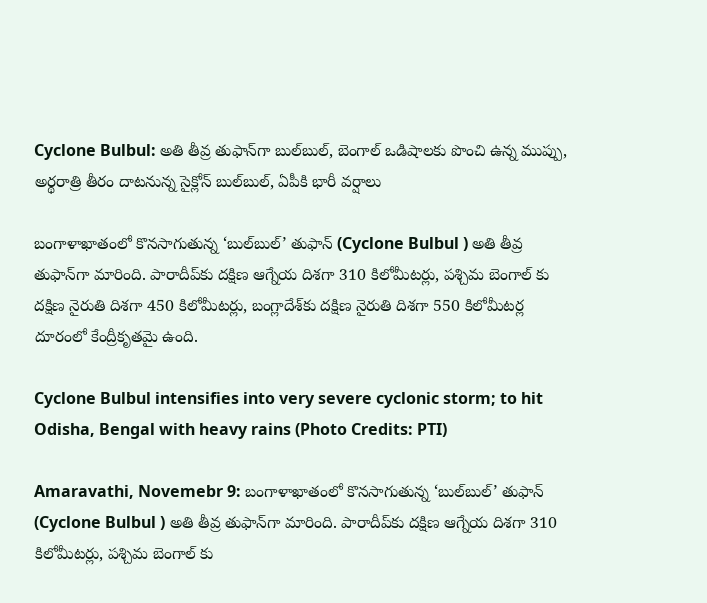Cyclone Bulbul: అతి తీవ్ర తుఫాన్‌గా బుల్‌బుల్, బెంగాల్ ఒడిషాలకు పొంచి ఉన్న ముప్పు, అర్థరాత్రి తీరం దాటనున్న సైక్లోన్ బుల్‌బుల్, ఏపీకి భారీ వర్షాలు

బంగాళాఖాతంలో కొనసాగుతున్న ‘బుల్‌బుల్‌’ తుఫాన్‌ (Cyclone Bulbul ) అతి తీవ్ర తుఫాన్‌గా మారింది. పారాదీప్‌కు దక్షిణ ఆగ్నేయ దిశగా 310 కిలోమీటర్లు, పశ్చిమ బెంగాల్‌ కు దక్షిణ నైరుతి దిశగా 450 కిలోమీటర్లు, బంగ్లాదేశ్‌కు దక్షిణ నైరుతి దిశగా 550 కిలోమీటర్ల దూరంలో కేంద్రీకృతమై ఉంది.

Cyclone Bulbul intensifies into very severe cyclonic storm; to hit Odisha, Bengal with heavy rains (Photo Credits: PTI)

Amaravathi, Novemebr 9: బంగాళాఖాతంలో కొనసాగుతున్న ‘బుల్‌బుల్‌’ తుఫాన్‌ (Cyclone Bulbul ) అతి తీవ్ర తుఫాన్‌గా మారింది. పారాదీప్‌కు దక్షిణ ఆగ్నేయ దిశగా 310 కిలోమీటర్లు, పశ్చిమ బెంగాల్‌ కు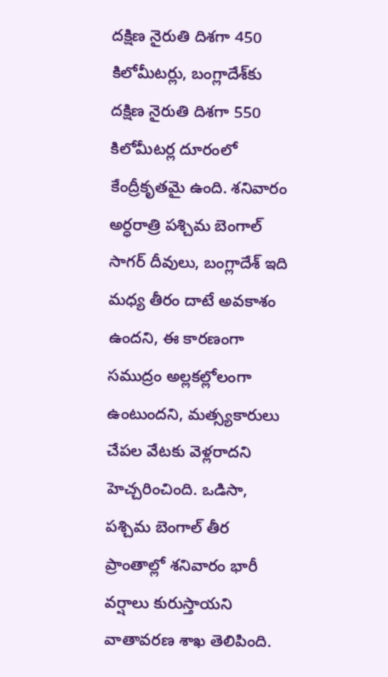దక్షిణ నైరుతి దిశగా 450 కిలోమీటర్లు, బంగ్లాదేశ్‌కు దక్షిణ నైరుతి దిశగా 550 కిలోమీటర్ల దూరంలో కేంద్రీకృతమై ఉంది. శనివారం అర్ధరాత్రి పశ్చిమ బెంగాల్‌ సాగర్‌ దీవులు, బంగ్లాదేశ్‌ ఇది మధ్య తీరం దాటే అవకాశం ఉందని, ఈ కారణంగా సముద్రం అల్లకల్లోలంగా ఉంటుందని, మత్స్యకారులు చేపల వేటకు వెళ్లరాదని హెచ్చరించింది. ఒడిసా, పశ్చిమ బెంగాల్‌ తీర ప్రాంతాల్లో శనివారం భారీ వర్షాలు కురుస్తాయని వాతావరణ శాఖ తెలిపింది.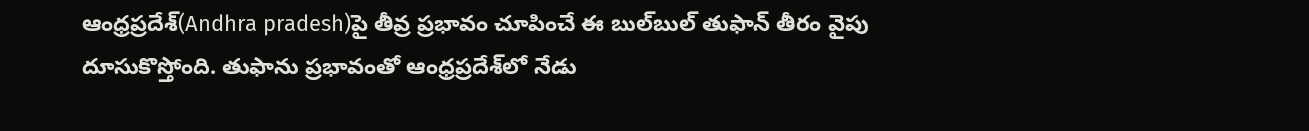ఆంధ్రప్రదేశ్‌(Andhra pradesh)పై తీవ్ర ప్రభావం చూపించే ఈ బుల్‌బుల్‌ తుఫాన్‌ తీరం వైపు దూసుకొస్తోంది. తుఫాను ప్రభావంతో ఆంధ్రప్రదేశ్‌లో నేడు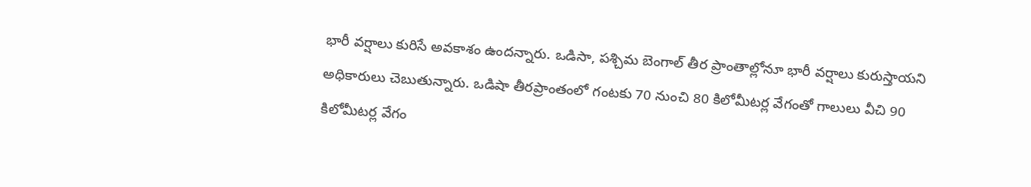భారీ వర్షాలు కురిసే అవకాశం ఉందన్నారు. ఒడిసా, పశ్చిమ బెంగాల్‌ తీర ప్రాంతాల్లోనూ భారీ వర్షాలు కురుస్తాయని అధికారులు చెబుతున్నారు. ఒడిషా తీరప్రాంతంలో గంటకు 70 నుంచి 80 కిలోమీటర్ల వేగంతో గాలులు వీచి 90 కిలోమీటర్ల వేగం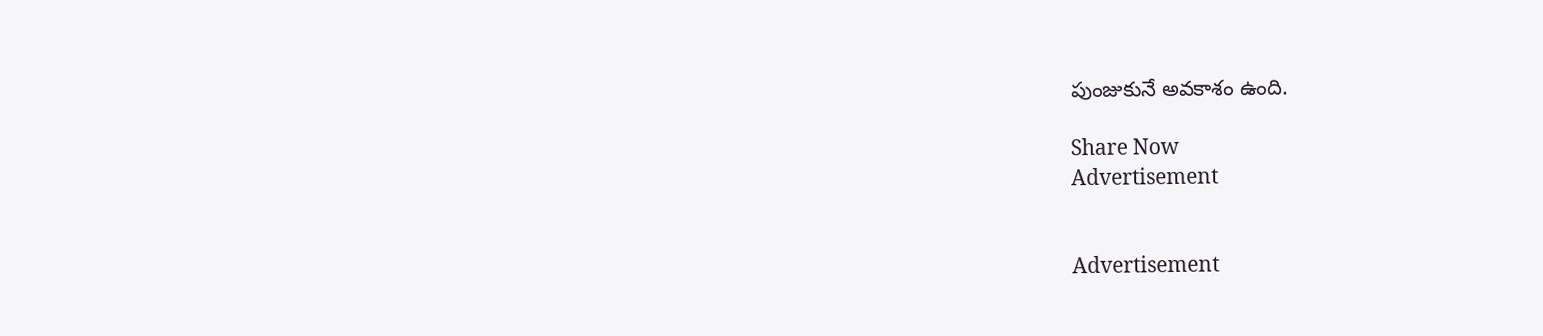పుంజుకునే అవకాశం ఉంది.

Share Now
Advertisement


Advertisement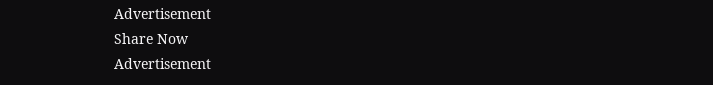Advertisement
Share Now
Advertisement